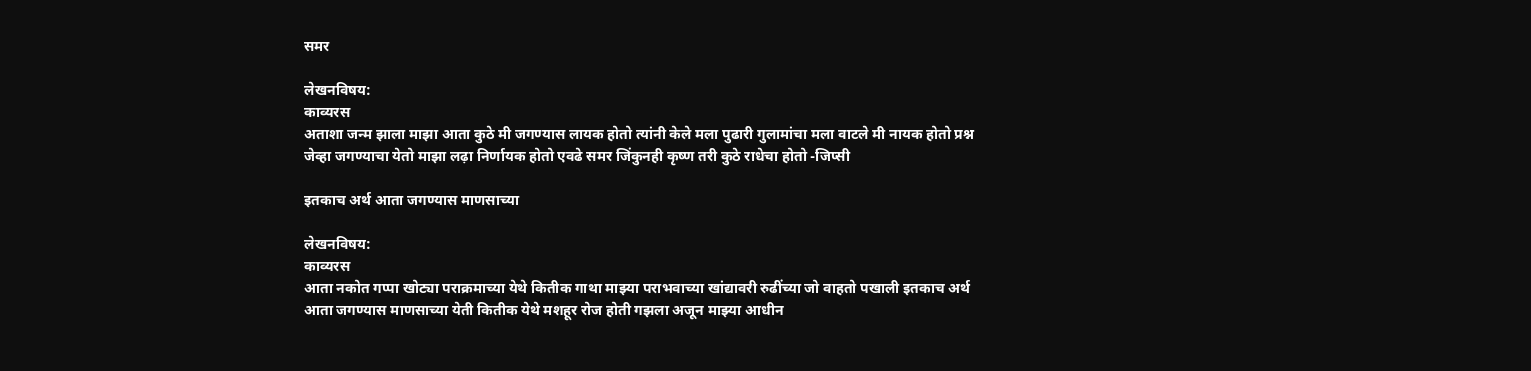समर

लेखनविषय:
काव्यरस
अताशा जन्म झाला माझा आता कुठे मी जगण्यास लायक होतो त्यांनी केले मला पुढारी गुलामांचा मला वाटले मी नायक होतो प्रश्न जेव्हा जगण्याचा येतो माझा लढ़ा निर्णायक होतो एवढे समर जिंकुनही कृष्ण तरी कुठे राधेचा होतो -जिप्सी

इतकाच अर्थ आता जगण्यास माणसाच्या

लेखनविषय:
काव्यरस
आता नकोत गप्पा खोट्या पराक्रमाच्या येथे कितीक गाथा माझ्या पराभवाच्या खांद्यावरी रुढींच्या जो वाहतो पखाली इतकाच अर्थ आता जगण्यास माणसाच्या येती कितीक येथे मशहूर रोज होती गझला अजून माझ्या आधीन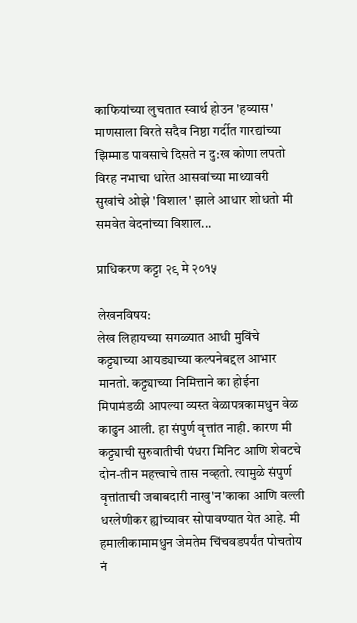काफियांच्या लुचतात स्वार्थ होउन 'हव्यास' माणसाला विरते सदैव निष्ठा गर्दीत गारद्यांच्या झिम्माड पावसाचे दिसते न दु:ख कोणा लपतो विरह नभाचा धारेत आसवांच्या माथ्यावरी सुखांचे ओझे 'विशाल' झाले आधार शोधतो मी समवेत वेदनांच्या विशाल...

प्राधिकरण कट्टा २९ मे २०१५

लेखनविषय:
लेख लिहायच्या सगळ्यात आधी मुविंचे कट्ट्याच्या आयड्याच्या कल्पनेबद्दल आभार मानतो. कट्ट्याच्या निमित्ताने का होईना मिपामंडळी आपल्या व्यस्त वेळापत्रकामधुन वेळ काढुन आली. हा संपुर्ण वृत्तांत नाही. कारण मी कट्ट्याची सुरुवातीची पंधरा मिनिट आणि शेवटचे दोन-तीन महत्त्वाचे तास नव्हतो. त्यामुळे संपुर्ण वृत्तांताची जबाबदारी नाखु'न'काका आणि वल्ली धरलेणीकर ह्यांच्यावर सोपावण्यात येत आहे. मी हमालीकामामधुन जेमतेम चिंचवडपर्यंत पोचतोय नं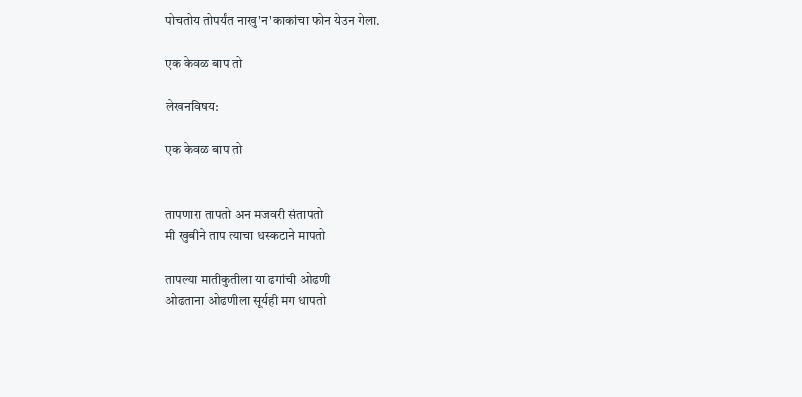पोचतोय तोपर्यंत नाखु'न'काकांचा फोन येउन गेला.

एक केवळ बाप तो

लेखनविषय:

एक केवळ बाप तो


तापणारा तापतो अन मजवरी संतापतो
मी खुबीने ताप त्याचा धस्कटाने मापतो

तापल्या मातीकुतीला या ढगांची ओढणी
ओढताना ओढणीला सूर्यही मग धापतो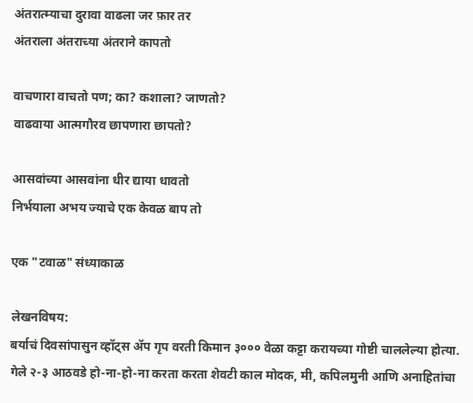अंतरात्म्याचा दुरावा वाढला जर फ़ार तर
अंतराला अंतराच्या अंतराने कापतो

वाचणारा वाचतो पण; का? कशाला? जाणतो?
वाढवाया आत्मगौरव छापणारा छापतो?

आसवांच्या आसवांना धीर द्याया धावतो
निर्भयाला अभय ज्याचे एक केवळ बाप तो

एक "टवाळ" संध्याकाळ

लेखनविषय:
बर्याचं दिवसांपासुन व्हॉट्स ॲप गृप वरती किमान ३००० वेळा कट्टा करायच्या गोष्टी चाललेल्या होत्या. गेले २-३ आठवडे हो-ना-हो-ना करता करता शेवटी काल मोदक, मी, कपिलमुनी आणि अनाहितांचा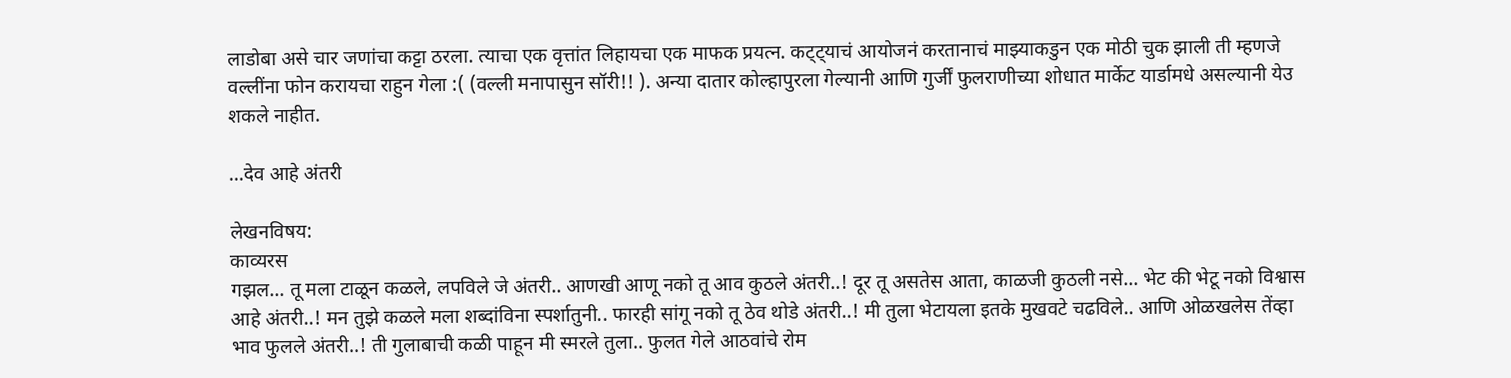लाडोबा असे चार जणांचा कट्टा ठरला. त्याचा एक वृत्तांत लिहायचा एक माफक प्रयत्न. कट्ट्याचं आयोजनं करतानाचं माझ्याकडुन एक मोठी चुक झाली ती म्हणजे वल्लींना फोन करायचा राहुन गेला :( (वल्ली मनापासुन सॉरी!! ). अन्या दातार कोल्हापुरला गेल्यानी आणि गुर्जीं फुलराणीच्या शोधात मार्केट यार्डामधे असल्यानी येउ शकले नाहीत.

...देव आहे अंतरी

लेखनविषय:
काव्यरस
गझल... तू मला टाळून कळले, लपविले जे अंतरी.. आणखी आणू नको तू आव कुठले अंतरी..! दूर तू असतेस आता, काळजी कुठली नसे... भेट की भेटू नको विश्वास आहे अंतरी..! मन तुझे कळले मला शब्दांविना स्पर्शातुनी.. फारही सांगू नको तू ठेव थोडे अंतरी..! मी तुला भेटायला इतके मुखवटे चढविले.. आणि ओळखलेस तेंव्हा भाव फुलले अंतरी..! ती गुलाबाची कळी पाहून मी स्मरले तुला.. फुलत गेले आठवांचे रोम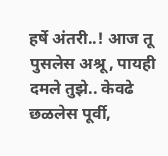हर्षे अंतरी..! आज तू पुसलेस अश्रू, पायही दमले तुझे.. केवढे छळलेस पूर्वी,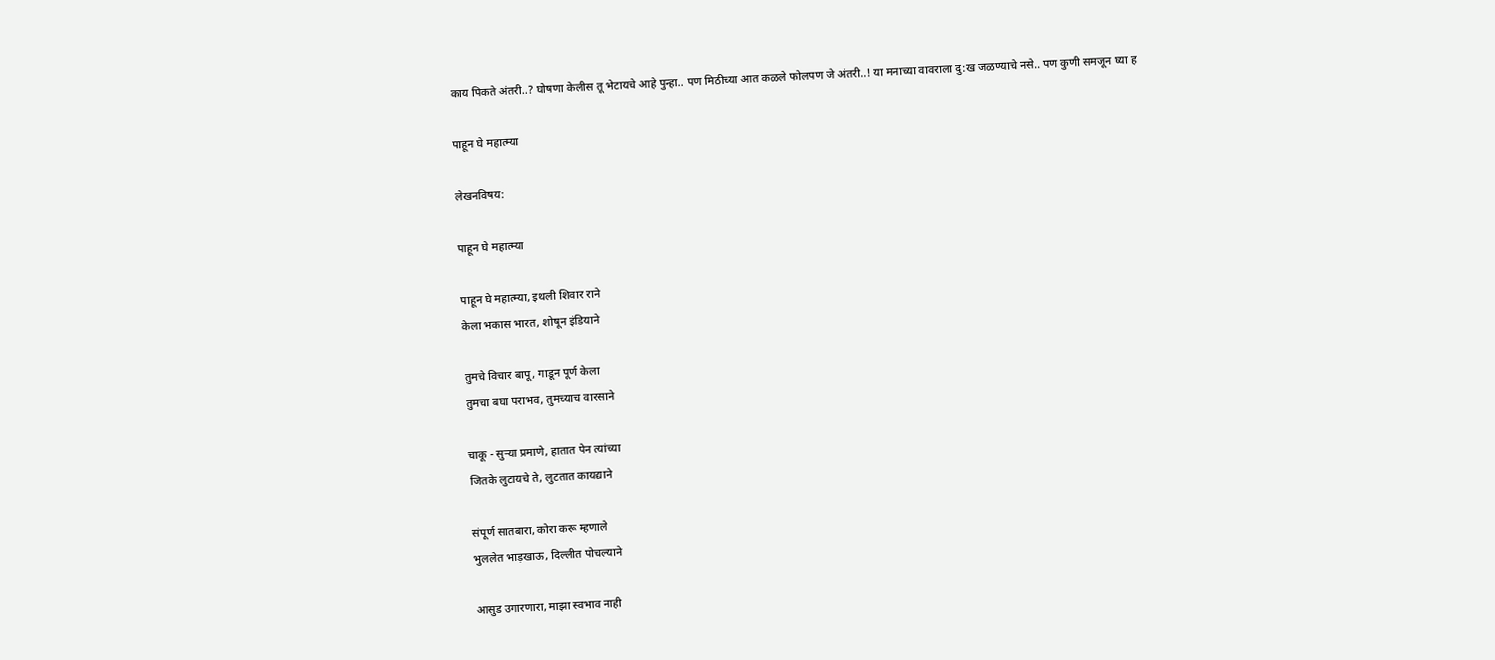काय पिकते अंतरी..? घोषणा केलीस तू भेटायचे आहे पुन्हा.. पण मिठीच्या आत कळले फोलपण जे अंतरी..! या मनाच्या वावराला दु:ख जळण्याचे नसे.. पण कुणी समजून घ्या ह

पाहून घे महात्म्या

लेखनविषय:

पाहून घे महात्म्या

पाहून घे महात्म्या, इथली शिवार राने
केला भकास भारत, शोषून इंडियाने

तुमचे विचार बापू, गाडून पूर्ण केला
तुमचा बघा पराभव, तुमच्याच वारसाने

चाकू - सुऱ्या प्रमाणे, हातात पेन त्यांच्या
जितके लुटायचे ते, लुटतात कायद्याने

संपूर्ण सातबारा, कोरा करू म्हणाले
भुललेत भाड़खाऊ, दिल्लीत पोचल्याने

आसुड उगारणारा, माझा स्वभाव नाही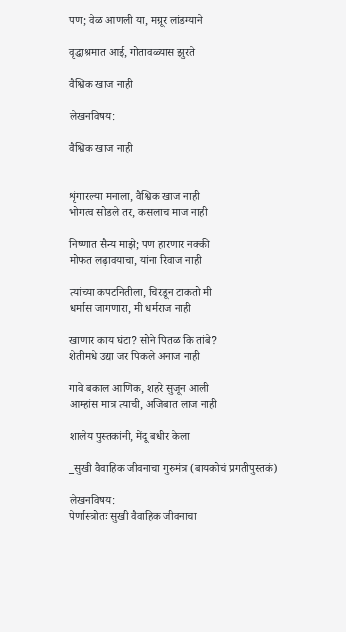पण; वेळ आणली या, मग्रूर लांडग्याने

वृद्धाश्रमात आई, गोतावळ्यास झुरते

वैश्विक खाज नाही

लेखनविषय:

वैश्विक खाज नाही


शृंगारल्या मनाला, वैश्विक खाज नाही
भोगत्व सोडले तर, कसलाच माज नाही

निष्णात सैन्य माझे; पण हारणार नक्की
मोफत लढ़ावयाचा, यांना रिवाज नाही

त्यांच्या कपटनितीला, चिरडून टाकतो मी
धर्मास जागणारा, मी धर्मराज नाही

खाणार काय घंटा? सोने पितळ कि तांबे?
शेतीमधे उद्या जर पिकले अनाज नाही

गावे बकाल आणिक, शहरे सुजून आली
आम्हांस मात्र त्याची, अजिबात लाज नाही

शालेय पुस्तकांनी, मेंदू बधीर केला

_सुखी वैवाहिक जीवनाचा गुरुमंत्र (बायकोचं प्रगतीपुस्तकं)

लेखनविषय:
पेर्णास्त्रोतः सुखी वैवाहिक जीवनाचा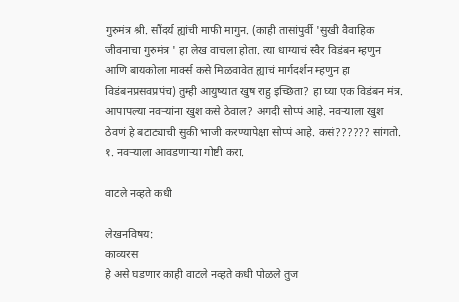गुरुमंत्र श्री. सौंदर्य ह्यांची माफी मागुन. (काही तासांपुर्वी 'सुखी वैवाहिक जीवनाचा गुरुमंत्र ' हा लेख वाचला होता. त्या धाग्याचं स्वैर विडंबन म्हणुन आणि बायकोला मार्क्स कसे मिळवावेत ह्याचं मार्गदर्शन म्हणुन हा विडंबनप्रसवप्रपंच) तुम्ही आयुष्यात खुष राहु इच्छिता? हा घ्या एक विडंबन मंत्र. आपापल्या नवर्‍यांना खुश कसे ठेवाल? अगदी सोप्पं आहे. नवर्‍याला खुश ठेवणं हे बटाट्याची सुकी भाजी करण्यापेक्षा सोप्पं आहे. कसं?????? सांगतो. १. नवर्‍याला आवडणार्‍या गोष्टी करा.

वाटले नव्हते कधी

लेखनविषय:
काव्यरस
हे असे घडणार काही वाटले नव्हते कधी पोळले तुज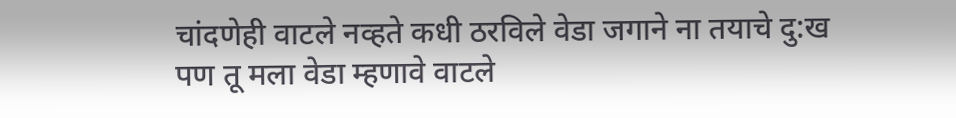चांदणेही वाटले नव्हते कधी ठरविले वेडा जगाने ना तयाचे दु:ख पण तू मला वेडा म्हणावे वाटले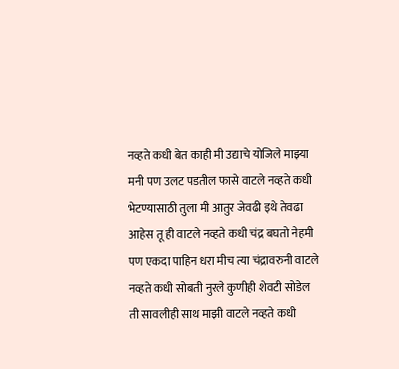नव्हते कधी बेत काही मी उद्याचे योजिले माझ्या मनी पण उलट पडतील फासे वाटले नव्हते कधी भेटण्यासाठी तुला मी आतुर जेवढी इथे तेवढा आहेस तू ही वाटले नव्हते कधी चंद्र बघतो नेहमी पण एकदा पाहिन धरा मीच त्या चंद्रावरुनी वाटले नव्हते कधी सोबती नुरले कुणीही शेवटी सोडेल ती सावलीही साथ माझी वाटले नव्हते कधी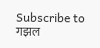Subscribe to गझल